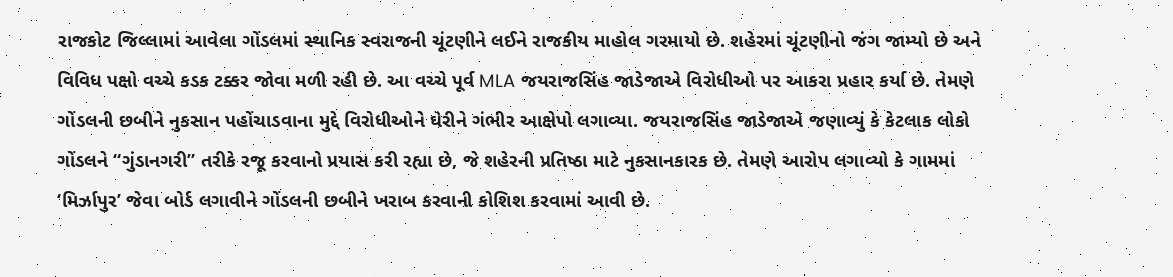રાજકોટ જિલ્લામાં આવેલા ગોંડલમાં સ્થાનિક સ્વરાજની ચૂંટણીને લઈને રાજકીય માહોલ ગરમાયો છે. શહેરમાં ચૂંટણીનો જંગ જામ્યો છે અને વિવિધ પક્ષો વચ્ચે કડક ટક્કર જોવા મળી રહી છે. આ વચ્ચે પૂર્વ MLA જયરાજસિંહ જાડેજાએ વિરોધીઓ પર આકરા પ્રહાર કર્યા છે. તેમણે ગોંડલની છબીને નુકસાન પહોંચાડવાના મુદ્દે વિરોધીઓને ઘેરીને ગંભીર આક્ષેપો લગાવ્યા. જયરાજસિંહ જાડેજાએ જણાવ્યું કે કેટલાક લોકો ગોંડલને “ગુંડાનગરી” તરીકે રજૂ કરવાનો પ્રયાસ કરી રહ્યા છે, જે શહેરની પ્રતિષ્ઠા માટે નુકસાનકારક છે. તેમણે આરોપ લગાવ્યો કે ગામમાં ‘મિર્ઝાપુર’ જેવા બોર્ડ લગાવીને ગોંડલની છબીને ખરાબ કરવાની કોશિશ કરવામાં આવી છે.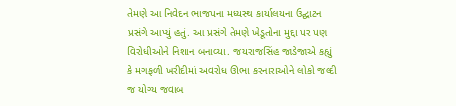તેમણે આ નિવેદન ભાજપના મધ્યસ્થ કાર્યાલયના ઉદ્ઘાટન પ્રસંગે આપ્યું હતું. આ પ્રસંગે તેમણે ખેડૂતોના મુદ્દા પર પણ વિરોધીઓને નિશાન બનાવ્યા. જયરાજસિંહ જાડેજાએ કહ્યું કે મગફળી ખરીદીમાં અવરોધ ઊભા કરનારાઓને લોકો જલ્દી જ યોગ્ય જવાબ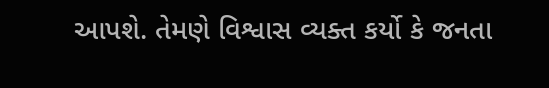આપશે. તેમણે વિશ્વાસ વ્યક્ત કર્યો કે જનતા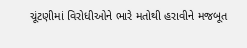ચૂંટણીમાં વિરોધીઓને ભારે મતોથી હરાવીને મજબૂત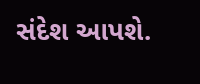સંદેશ આપશે.